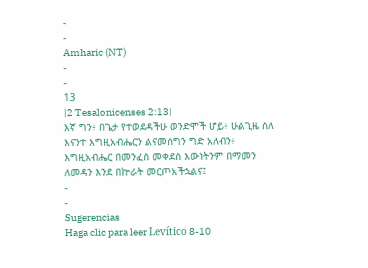-
-
Amharic (NT)
-
-
13
|2 Tesalonicenses 2:13|
እኛ ግን፥ በጌታ የተወደዳችሁ ወንድሞች ሆይ፥ ሁልጊዜ ስለ እናንተ እግዚአብሔርን ልናመሰግን ግድ አለብን፥ እግዚአብሔር በመንፈስ መቀደስ እውነትንም በማመን ለመዳን እንደ በኵራት መርጦአችኋልና፤
-
-
Sugerencias
Haga clic para leer Levítico 8-10